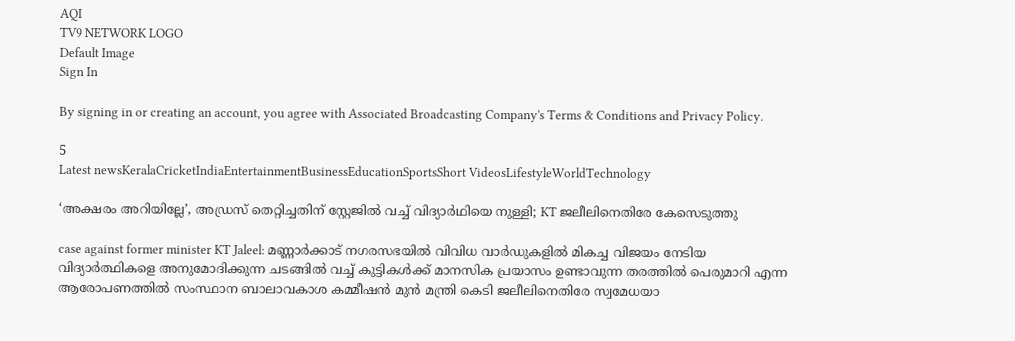AQI
TV9 NETWORK LOGO
Default Image
Sign In

By signing in or creating an account, you agree with Associated Broadcasting Company's Terms & Conditions and Privacy Policy.

5
Latest newsKeralaCricketIndiaEntertainmentBusinessEducationSportsShort VideosLifestyleWorldTechnology

‘അക്ഷരം അറിയില്ലേ’, അ‌ഡ്രസ് തെറ്റിച്ചതിന് സ്റ്റേജിൽ വച്ച് വിദ്യാർഥിയെ നുള്ളി; KT ജലീലിനെതിരേ കേസെടുത്തു

case against former minister KT Jaleel: മണ്ണാർക്കാട് നഗരസഭയിൽ വിവിധ വാർഡുകളിൽ മികച്ച വിജയം നേടിയ വിദ്യാർത്ഥികളെ അനുമോദിക്കുന്ന ചടങ്ങിൽ വച്ച് കുട്ടികൾക്ക് മാനസിക പ്രയാസം ഉണ്ടാവുന്ന തരത്തിൽ പെരുമാറി എന്ന ആരോപണത്തിൽ സംസ്ഥാന ബാലാവകാശ കമ്മീഷൻ മുൻ മന്ത്രി കെടി ജലീലിനെതിരേ സ്വമേധയാ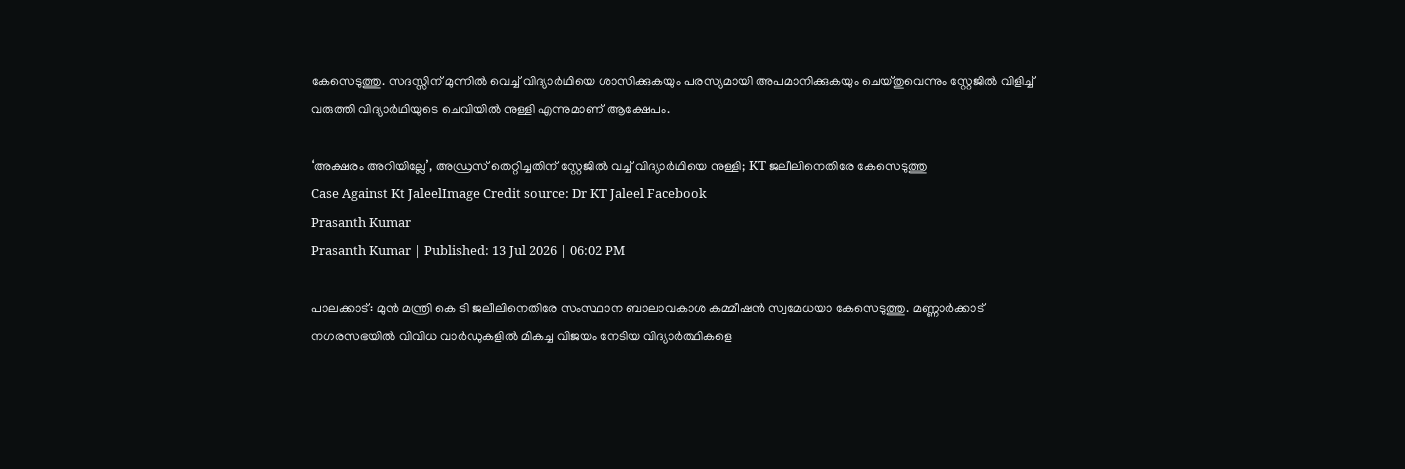കേസെടുത്തു. സദസ്സിന് മുന്നിൽ വെച്ച് വിദ്യാർഥിയെ ശാസിക്കുകയും പരസ്യമായി അപമാനിക്കുകയും ചെയ്തുവെന്നും സ്റ്റേജിൽ വിളിച്ച് വരുത്തി വിദ്യാർഥിയുടെ ചെവിയിൽ നുള്ളി എന്നുമാണ് ആക്ഷേപം.

‘അക്ഷരം അറിയില്ലേ’, അ‌ഡ്രസ് തെറ്റിച്ചതിന് സ്റ്റേജിൽ വച്ച് വിദ്യാർഥിയെ നുള്ളി; KT ജലീലിനെതിരേ കേസെടുത്തു
Case Against Kt JaleelImage Credit source: Dr KT Jaleel Facebook
Prasanth Kumar
Prasanth Kumar | Published: 13 Jul 2026 | 06:02 PM

പാലക്കാട്: മുൻ മന്ത്രി കെ ടി ജലീലിനെതിരേ സംസ്ഥാന ബാലാവകാശ കമ്മീഷൻ സ്വമേധയാ കേസെടുത്തു. മണ്ണാർക്കാട് നഗരസഭയിൽ വിവിധ വാർഡുകളിൽ മികച്ച വിജയം നേടിയ വിദ്യാർത്ഥികളെ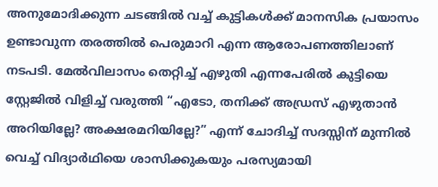അനുമോദിക്കുന്ന ചടങ്ങിൽ വച്ച് കുട്ടികൾക്ക് മാനസിക പ്രയാസം ഉണ്ടാവുന്ന തരത്തിൽ പെരുമാറി എന്ന ആരോപണത്തിലാണ് നടപടി. മേൽവിലാസം തെറ്റിച്ച് എഴുതി എന്നപേരിൽ കുട്ടിയെ സ്റ്റേജിൽ വിളിച്ച് വരുത്തി “എടോ, തനിക്ക് അഡ്രസ് എഴുതാൻ അറിയില്ലേ? അക്ഷരമറിയില്ലേ?” എന്ന് ചോദിച്ച് സദസ്സിന് മുന്നിൽ വെച്ച് വിദ്യാർഥിയെ ശാസിക്കുകയും പരസ്യമായി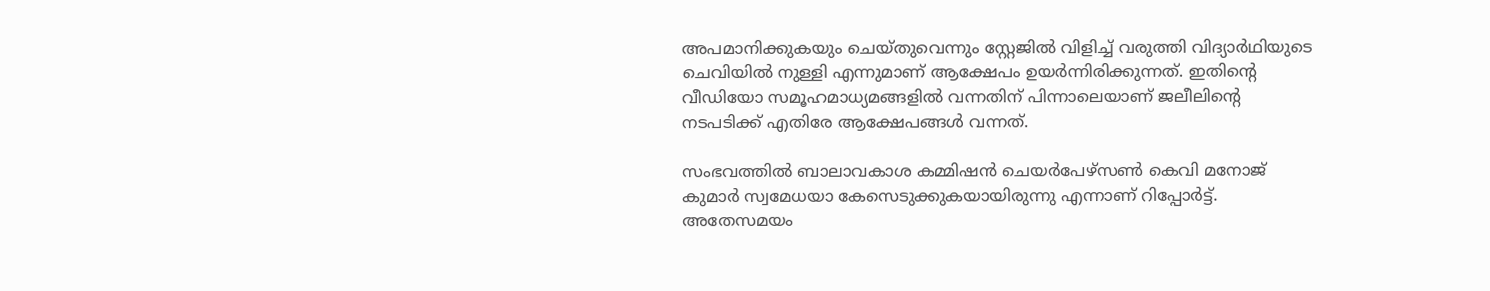അപമാനിക്കുകയും ചെയ്തുവെന്നും സ്റ്റേജിൽ വിളിച്ച് വരുത്തി വിദ്യാർഥിയുടെ ചെവിയിൽ നുള്ളി എന്നുമാണ് ആക്ഷേപം ഉയർന്നിരിക്കുന്നത്. ഇതിന്റെ വീഡിയോ സമൂഹമാധ്യമങ്ങളിൽ വന്നതിന് പിന്നാലെയാണ് ജലീലിന്റെ നടപടിക്ക് എതിരേ ആക്ഷേപങ്ങൾ വന്നത്.

സംഭവത്തിൽ ബാലാവകാശ കമ്മിഷൻ ചെയർപേഴ്സൺ കെവി മനോജ് കുമാർ സ്വമേധയാ കേസെടുക്കുകയായിരുന്നു എന്നാണ് റിപ്പോർട്ട്. അ‌തേസമയം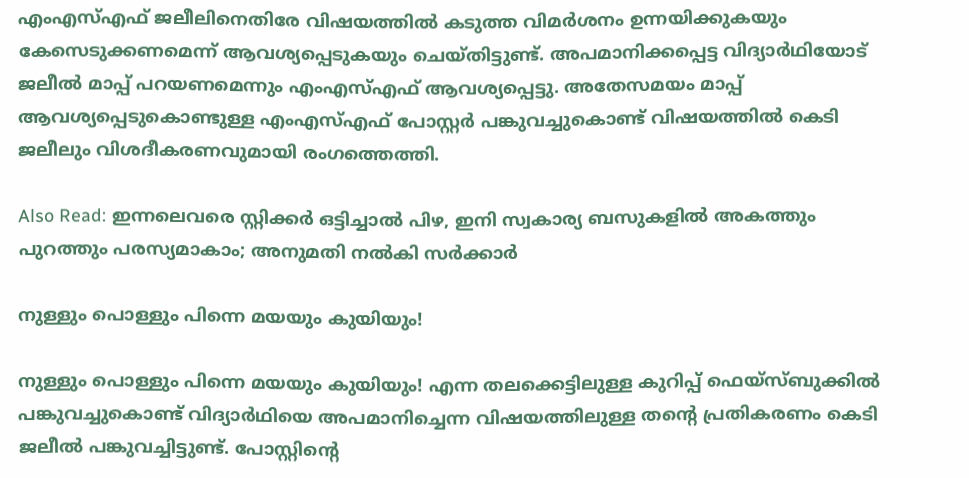എംഎസ്എഫ് ജലീലിനെതിരേ വിഷയത്തിൽ കടുത്ത വിമർശനം ഉന്നയിക്കുകയും കേസെടുക്കണമെന്ന് ആവശ്യപ്പെടുകയും ചെയ്തിട്ടുണ്ട്. അ‌പമാനിക്കപ്പെട്ട വിദ്യാർഥിയോട് ജലീൽ മാപ്പ് പറയണമെന്നും എംഎസ്എഫ് ആവശ്യപ്പെട്ടു. അ‌തേസമയം മാപ്പ് ആവശ്യപ്പെടുകൊണ്ടുള്ള എംഎസ്എഫ് പോസ്റ്റർ പങ്കുവച്ചുകൊണ്ട് വിഷയത്തിൽ കെടി ജലീലും വിശദീകരണവുമായി രംഗത്തെത്തി.

Also Read: ഇന്നലെവരെ സ്റ്റിക്കർ ഒട്ടിച്ചാൽ പിഴ, ഇനി സ്വകാര്യ ബസുകളിൽ അ‌കത്തും പുറത്തും പരസ്യമാകാം; അ‌നുമതി നൽകി സർക്കാർ

നുള്ളും പൊള്ളും പിന്നെ മയയും കുയിയും!

നുള്ളും പൊള്ളും പിന്നെ മയയും കുയിയും! എന്ന തലക്കെട്ടിലുള്ള കുറിപ്പ് ഫെയ്സ്ബുക്കിൽ പങ്കുവച്ചുകൊണ്ട് വിദ്യാർഥിയെ അ‌പമാനിച്ചെന്ന വിഷയത്തിലുള്ള തന്റെ പ്രതികരണം കെടി ജലീൽ പങ്കുവച്ചിട്ടുണ്ട്. പോസ്റ്റിന്റെ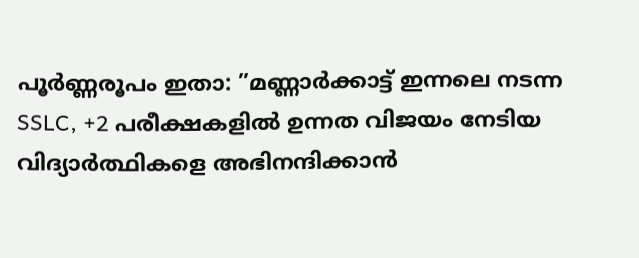പൂർണ്ണരൂപം ഇതാ: ”മണ്ണാർക്കാട്ട് ഇന്നലെ നടന്ന SSLC, +2 പരീക്ഷകളിൽ ഉന്നത വിജയം നേടിയ വിദ്യാർത്ഥികളെ അഭിനന്ദിക്കാൻ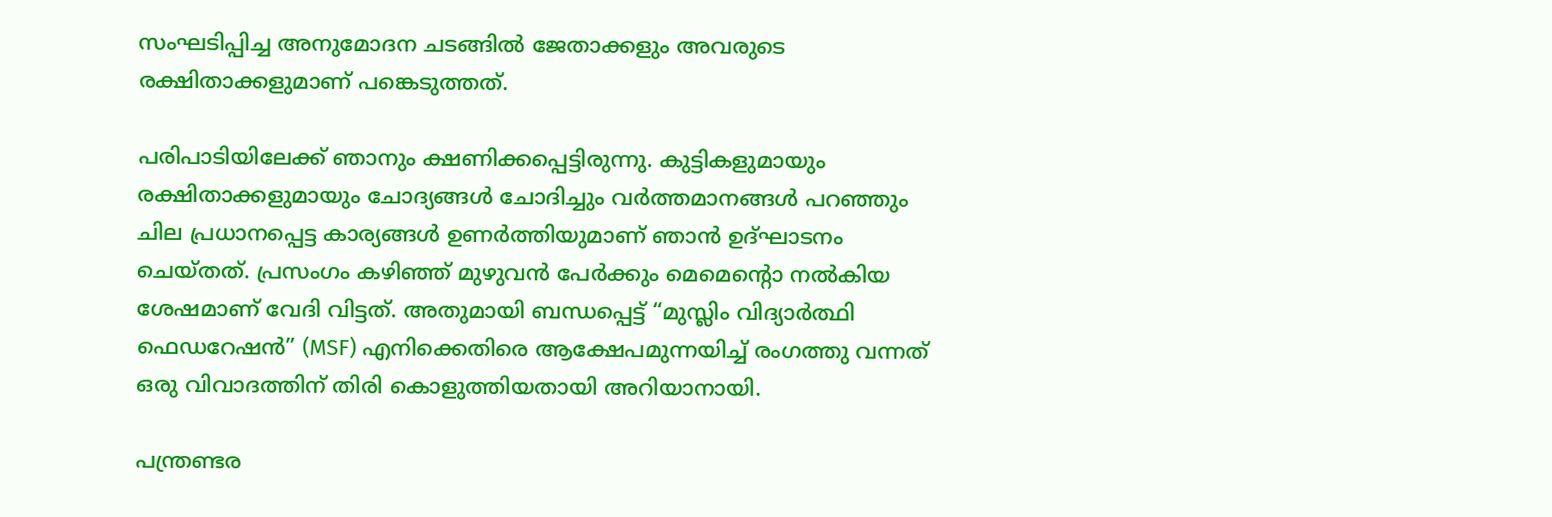സംഘടിപ്പിച്ച അനുമോദന ചടങ്ങിൽ ജേതാക്കളും അവരുടെ രക്ഷിതാക്കളുമാണ് പങ്കെടുത്തത്.

പരിപാടിയിലേക്ക് ഞാനും ക്ഷണിക്കപ്പെട്ടിരുന്നു. കുട്ടികളുമായും രക്ഷിതാക്കളുമായും ചോദ്യങ്ങൾ ചോദിച്ചും വർത്തമാനങ്ങൾ പറഞ്ഞും ചില പ്രധാനപ്പെട്ട കാര്യങ്ങൾ ഉണർത്തിയുമാണ് ഞാൻ ഉദ്ഘാടനം ചെയ്തത്. പ്രസംഗം കഴിഞ്ഞ് മുഴുവൻ പേർക്കും മെമെൻ്റൊ നൽകിയ ശേഷമാണ് വേദി വിട്ടത്. അതുമായി ബന്ധപ്പെട്ട് “മുസ്ലിം വിദ്യാർത്ഥി ഫെഡറേഷൻ” (MSF) എനിക്കെതിരെ ആക്ഷേപമുന്നയിച്ച് രംഗത്തു വന്നത് ഒരു വിവാദത്തിന് തിരി കൊളുത്തിയതായി അറിയാനായി.

പന്ത്രണ്ടര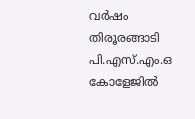വർഷം തിരൂരങ്ങാടി പി.എസ്.എം.ഒ കോളേജിൽ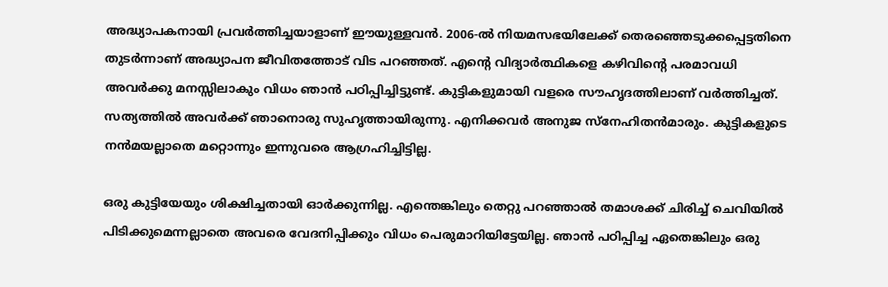അദ്ധ്യാപകനായി പ്രവർത്തിച്ചയാളാണ് ഈയുള്ളവൻ. 2006-ൽ നിയമസഭയിലേക്ക് തെരഞ്ഞെടുക്കപ്പെട്ടതിനെ തുടർന്നാണ് അദ്ധ്യാപന ജീവിതത്തോട് വിട പറഞ്ഞത്. എൻ്റെ വിദ്യാർത്ഥികളെ കഴിവിൻ്റെ പരമാവധി അവർക്കു മനസ്സിലാകും വിധം ഞാൻ പഠിപ്പിച്ചിട്ടുണ്ട്. കുട്ടികളുമായി വളരെ സൗഹൃദത്തിലാണ് വർത്തിച്ചത്. സത്യത്തിൽ അവർക്ക് ഞാനൊരു സുഹൃത്തായിരുന്നു. എനിക്കവർ അനുജ സ്നേഹിതൻമാരും. കുട്ടികളുടെ നൻമയല്ലാതെ മറ്റൊന്നും ഇന്നുവരെ ആഗ്രഹിച്ചിട്ടില്ല.

ഒരു കുട്ടിയേയും ശിക്ഷിച്ചതായി ഓർക്കുന്നില്ല. എന്തെങ്കിലും തെറ്റു പറഞ്ഞാൽ തമാശക്ക് ചിരിച്ച് ചെവിയിൽ പിടിക്കുമെന്നല്ലാതെ അവരെ വേദനിപ്പിക്കും വിധം പെരുമാറിയിട്ടേയില്ല. ഞാൻ പഠിപ്പിച്ച ഏതെങ്കിലും ഒരു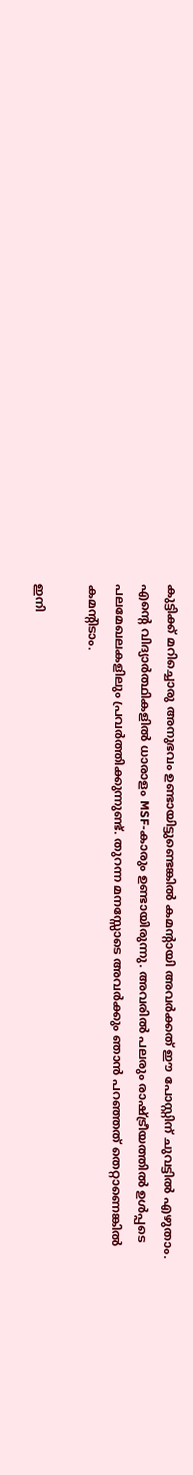കുട്ടിക്ക് മറിച്ചൊരു അനുഭവം ഉണ്ടായിട്ടുണ്ടെങ്കിൽ കമൻ്റായി അവർക്കത് ഈ പോസ്റ്റിന് ചുവട്ടിൽ എഴുതാം. എൻ്റെ വിദ്യാർത്ഥികളിൽ ധാരാളം MSF-കാരും ഉണ്ടായിരുന്നു. അവരിൽ പലരും രാഷ്ട്രീയത്തിൽ ഉൾപ്പടെ പലമേഖലകളിലും പ്രവർത്തിക്കുന്നുണ്ട്. തുറന്ന മനസ്സോടെ അവർക്കും ഞാൻ പറഞ്ഞത് തെറ്റാണെങ്കിൽ കമൻ്റിടാം.

ഇനി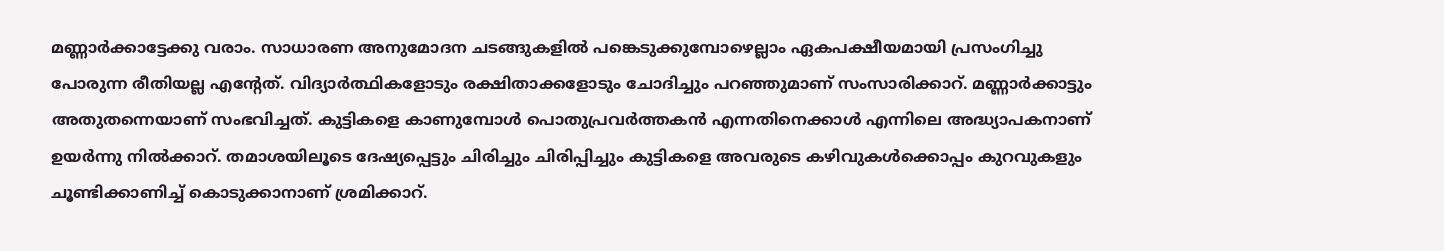മണ്ണാർക്കാട്ടേക്കു വരാം. സാധാരണ അനുമോദന ചടങ്ങുകളിൽ പങ്കെടുക്കുമ്പോഴെല്ലാം ഏകപക്ഷീയമായി പ്രസംഗിച്ചു പോരുന്ന രീതിയല്ല എൻ്റേത്. വിദ്യാർത്ഥികളോടും രക്ഷിതാക്കളോടും ചോദിച്ചും പറഞ്ഞുമാണ് സംസാരിക്കാറ്. മണ്ണാർക്കാട്ടും അതുതന്നെയാണ് സംഭവിച്ചത്. കുട്ടികളെ കാണുമ്പോൾ പൊതുപ്രവർത്തകൻ എന്നതിനെക്കാൾ എന്നിലെ അദ്ധ്യാപകനാണ് ഉയർന്നു നിൽക്കാറ്. തമാശയിലൂടെ ദേഷ്യപ്പെട്ടും ചിരിച്ചും ചിരിപ്പിച്ചും കുട്ടികളെ അവരുടെ കഴിവുകൾക്കൊപ്പം കുറവുകളും ചൂണ്ടിക്കാണിച്ച് കൊടുക്കാനാണ് ശ്രമിക്കാറ്.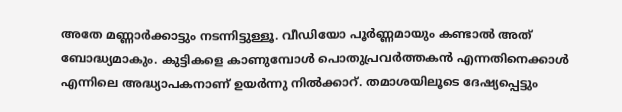അതേ മണ്ണാർക്കാട്ടും നടന്നിട്ടുള്ളൂ. വീഡിയോ പൂർണ്ണമായും കണ്ടാൽ അത് ബോദ്ധ്യമാകും. കുട്ടികളെ കാണുമ്പോൾ പൊതുപ്രവർത്തകൻ എന്നതിനെക്കാൾ എന്നിലെ അദ്ധ്യാപകനാണ് ഉയർന്നു നിൽക്കാറ്. തമാശയിലൂടെ ദേഷ്യപ്പെട്ടും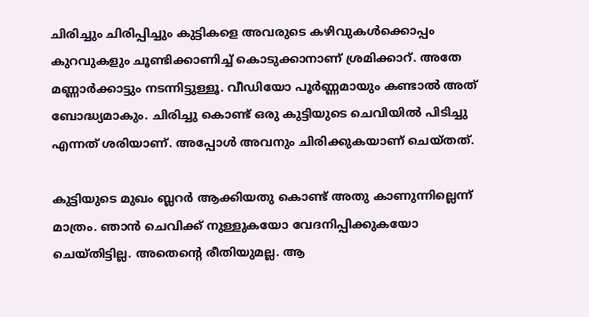ചിരിച്ചും ചിരിപ്പിച്ചും കുട്ടികളെ അവരുടെ കഴിവുകൾക്കൊപ്പം കുറവുകളും ചൂണ്ടിക്കാണിച്ച് കൊടുക്കാനാണ് ശ്രമിക്കാറ്. അതേ മണ്ണാർക്കാട്ടും നടന്നിട്ടുള്ളൂ. വീഡിയോ പൂർണ്ണമായും കണ്ടാൽ അത് ബോദ്ധ്യമാകും. ചിരിച്ചു കൊണ്ട് ഒരു കുട്ടിയുടെ ചെവിയിൽ പിടിച്ചു എന്നത് ശരിയാണ്. അപ്പോൾ അവനും ചിരിക്കുകയാണ് ചെയ്തത്.

കുട്ടിയുടെ മുഖം ബ്ലറർ ആക്കിയതു കൊണ്ട് അതു കാണുന്നില്ലെന്ന് മാത്രം. ഞാൻ ചെവിക്ക് നുള്ളുകയോ വേദനിപ്പിക്കുകയോ ചെയ്തിട്ടില്ല. അതെൻ്റെ രീതിയുമല്ല. ആ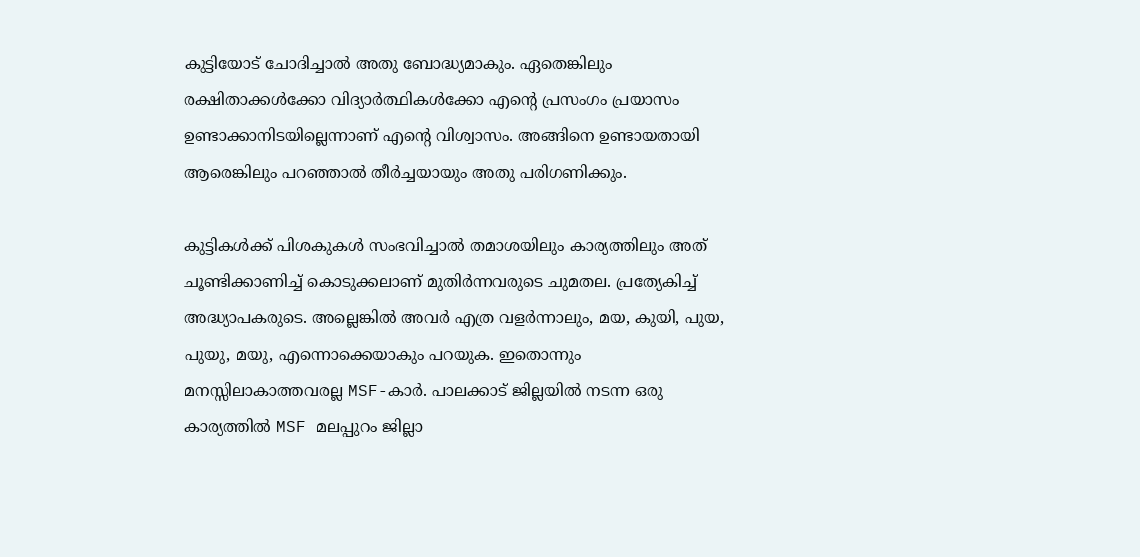കുട്ടിയോട് ചോദിച്ചാൽ അതു ബോദ്ധ്യമാകും. ഏതെങ്കിലും രക്ഷിതാക്കൾക്കോ വിദ്യാർത്ഥികൾക്കോ എൻ്റെ പ്രസംഗം പ്രയാസം ഉണ്ടാക്കാനിടയില്ലെന്നാണ് എൻ്റെ വിശ്വാസം. അങ്ങിനെ ഉണ്ടായതായി ആരെങ്കിലും പറഞ്ഞാൽ തീർച്ചയായും അതു പരിഗണിക്കും.

കുട്ടികൾക്ക് പിശകുകൾ സംഭവിച്ചാൽ തമാശയിലും കാര്യത്തിലും അത് ചൂണ്ടിക്കാണിച്ച് കൊടുക്കലാണ് മുതിർന്നവരുടെ ചുമതല. പ്രത്യേകിച്ച് അദ്ധ്യാപകരുടെ. അല്ലെങ്കിൽ അവർ എത്ര വളർന്നാലും, മയ, കുയി, പുയ, പുയു, മയു, എന്നൊക്കെയാകും പറയുക. ഇതൊന്നും മനസ്സിലാകാത്തവരല്ല MSF-കാർ. പാലക്കാട് ജില്ലയിൽ നടന്ന ഒരു കാര്യത്തിൽ MSF മലപ്പുറം ജില്ലാ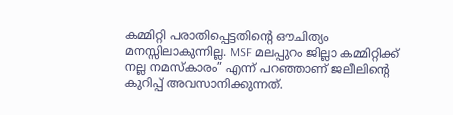കമ്മിറ്റി പരാതിപ്പെട്ടതിൻ്റെ ഔചിത്യം മനസ്സിലാകുന്നില്ല. MSF മലപ്പുറം ജില്ലാ കമ്മിറ്റിക്ക് നല്ല നമസ്കാരം” എന്ന് പറഞ്ഞാണ് ജലീലിന്റെ കുറിപ്പ് അ‌വസാനിക്കുന്നത്.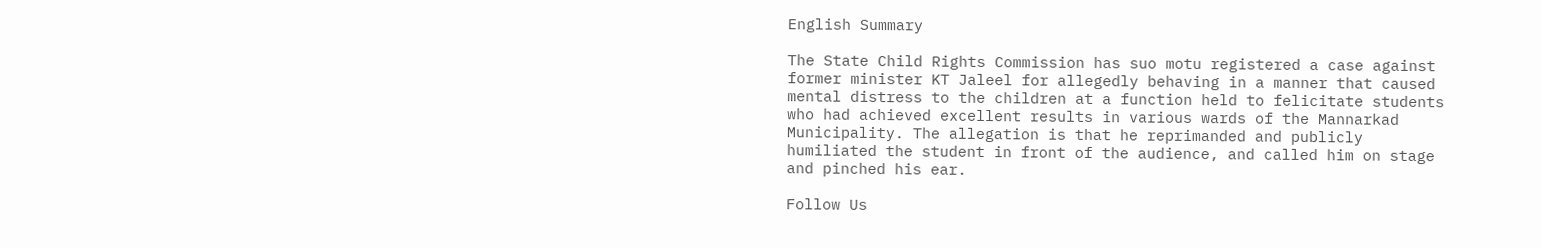English Summary

The State Child Rights Commission has suo motu registered a case against former minister KT Jaleel for allegedly behaving in a manner that caused mental distress to the children at a function held to felicitate students who had achieved excellent results in various wards of the Mannarkad Municipality. The allegation is that he reprimanded and publicly humiliated the student in front of the audience, and called him on stage and pinched his ear.

Follow Us